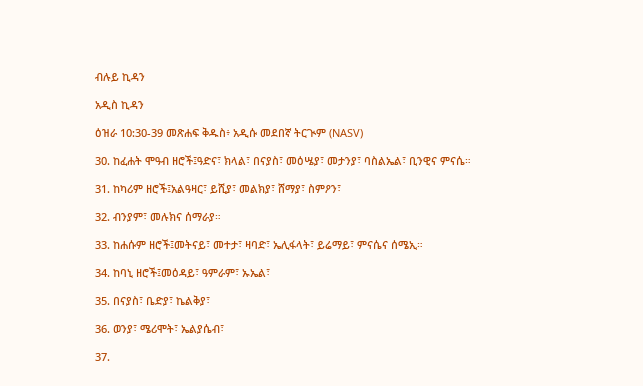ብሉይ ኪዳን

አዲስ ኪዳን

ዕዝራ 10:30-39 መጽሐፍ ቅዱስ፥ አዲሱ መደበኛ ትርጒም (NASV)

30. ከፈሐት ሞዓብ ዘሮች፤ዓድና፣ ክላል፣ በናያስ፣ መዕሤያ፣ መታንያ፣ ባስልኤል፣ ቢንዊና ምናሴ።

31. ከካሪም ዘሮች፤አልዓዛር፣ ይሺያ፣ መልክያ፣ ሸማያ፣ ስምዖን፣

32. ብንያም፣ መሉክና ሰማራያ።

33. ከሐሱም ዘሮች፤መትናይ፣ መተታ፣ ዛባድ፣ ኤሊፋላት፣ ይሬማይ፣ ምናሴና ሰሜኢ።

34. ከባኒ ዘሮች፤መዕዳይ፣ ዓምራም፣ ኡኤል፣

35. በናያስ፣ ቤድያ፣ ኬልቅያ፣

36. ወንያ፣ ሜሪሞት፣ ኤልያሴብ፣

37.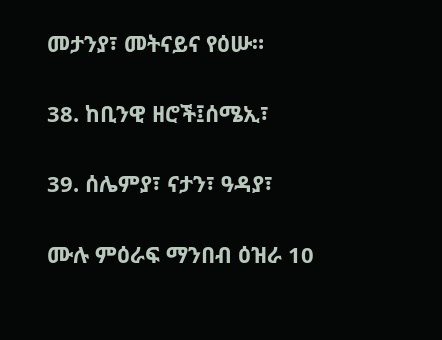መታንያ፣ መትናይና የዕሡ።

38. ከቢንዊ ዘሮች፤ሰሜኢ፣

39. ሰሌምያ፣ ናታን፣ ዓዳያ፣

ሙሉ ምዕራፍ ማንበብ ዕዝራ 10